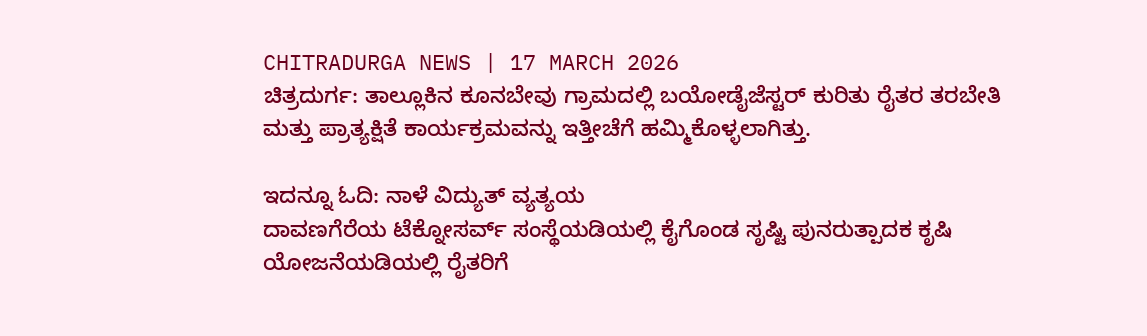CHITRADURGA NEWS | 17 MARCH 2026
ಚಿತ್ರದುರ್ಗ: ತಾಲ್ಲೂಕಿನ ಕೂನಬೇವು ಗ್ರಾಮದಲ್ಲಿ ಬಯೋಡೈಜೆಸ್ಟರ್ ಕುರಿತು ರೈತರ ತರಬೇತಿ ಮತ್ತು ಪ್ರಾತ್ಯಕ್ಷಿತೆ ಕಾರ್ಯಕ್ರಮವನ್ನು ಇತ್ತೀಚೆಗೆ ಹಮ್ಮಿಕೊಳ್ಳಲಾಗಿತ್ತು.

ಇದನ್ನೂ ಓದಿ: ನಾಳೆ ವಿದ್ಯುತ್ ವ್ಯತ್ಯಯ
ದಾವಣಗೆರೆಯ ಟೆಕ್ನೋಸರ್ವ್ ಸಂಸ್ಥೆಯಡಿಯಲ್ಲಿ ಕೈಗೊಂಡ ಸೃಷ್ಟಿ ಪುನರುತ್ಪಾದಕ ಕೃಷಿ ಯೋಜನೆಯಡಿಯಲ್ಲಿ ರೈತರಿಗೆ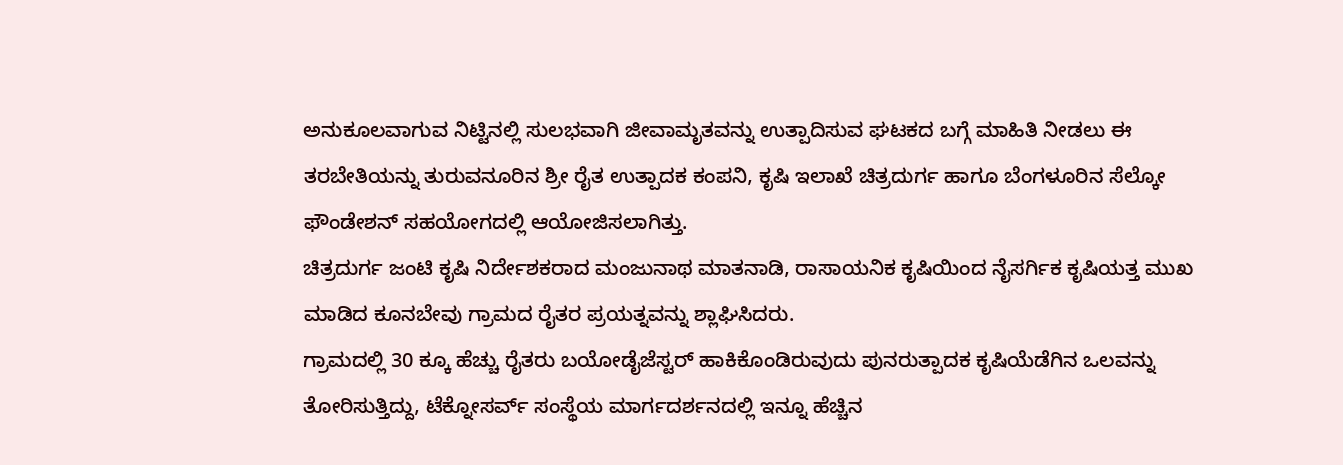ಅನುಕೂಲವಾಗುವ ನಿಟ್ಟಿನಲ್ಲಿ ಸುಲಭವಾಗಿ ಜೀವಾಮೃತವನ್ನು ಉತ್ಪಾದಿಸುವ ಘಟಕದ ಬಗ್ಗೆ ಮಾಹಿತಿ ನೀಡಲು ಈ ತರಬೇತಿಯನ್ನು ತುರುವನೂರಿನ ಶ್ರೀ ರೈತ ಉತ್ಪಾದಕ ಕಂಪನಿ, ಕೃಷಿ ಇಲಾಖೆ ಚಿತ್ರದುರ್ಗ ಹಾಗೂ ಬೆಂಗಳೂರಿನ ಸೆಲ್ಕೋ ಫೌಂಡೇಶನ್ ಸಹಯೋಗದಲ್ಲಿ ಆಯೋಜಿಸಲಾಗಿತ್ತು.
ಚಿತ್ರದುರ್ಗ ಜಂಟಿ ಕೃಷಿ ನಿರ್ದೇಶಕರಾದ ಮಂಜುನಾಥ ಮಾತನಾಡಿ, ರಾಸಾಯನಿಕ ಕೃಷಿಯಿಂದ ನೈಸರ್ಗಿಕ ಕೃಷಿಯತ್ತ ಮುಖ ಮಾಡಿದ ಕೂನಬೇವು ಗ್ರಾಮದ ರೈತರ ಪ್ರಯತ್ನವನ್ನು ಶ್ಲಾಘಿಸಿದರು.
ಗ್ರಾಮದಲ್ಲಿ 30 ಕ್ಕೂ ಹೆಚ್ಚು ರೈತರು ಬಯೋಡೈಜೆಸ್ಟರ್ ಹಾಕಿಕೊಂಡಿರುವುದು ಪುನರುತ್ಪಾದಕ ಕೃಷಿಯೆಡೆಗಿನ ಒಲವನ್ನು ತೋರಿಸುತ್ತಿದ್ದು, ಟೆಕ್ನೋಸರ್ವ್ ಸಂಸ್ಥೆಯ ಮಾರ್ಗದರ್ಶನದಲ್ಲಿ ಇನ್ನೂ ಹೆಚ್ಚಿನ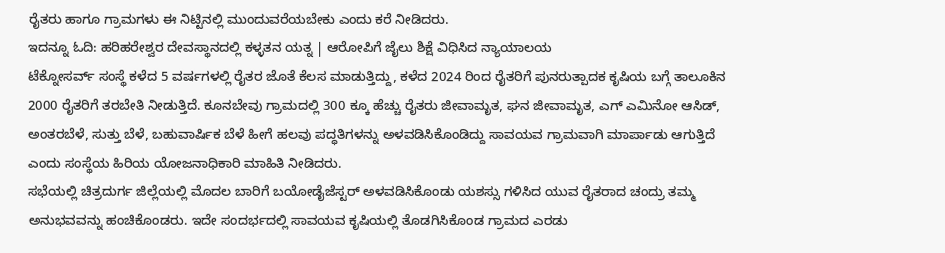ರೈತರು ಹಾಗೂ ಗ್ರಾಮಗಳು ಈ ನಿಟ್ಟಿನಲ್ಲಿ ಮುಂದುವರೆಯಬೇಕು ಎಂದು ಕರೆ ನೀಡಿದರು.
ಇದನ್ನೂ ಓದಿ: ಹರಿಹರೇಶ್ವರ ದೇವಸ್ಥಾನದಲ್ಲಿ ಕಳ್ಳತನ ಯತ್ನ | ಆರೋಪಿಗೆ ಜೈಲು ಶಿಕ್ಷೆ ವಿಧಿಸಿದ ನ್ಯಾಯಾಲಯ
ಟೆಕ್ನೋಸರ್ವ್ ಸಂಸ್ಥೆ ಕಳೆದ 5 ವರ್ಷಗಳಲ್ಲಿ ರೈತರ ಜೊತೆ ಕೆಲಸ ಮಾಡುತ್ತಿದ್ದು, ಕಳೆದ 2024 ರಿಂದ ರೈತರಿಗೆ ಪುನರುತ್ಪಾದಕ ಕೃಷಿಯ ಬಗ್ಗೆ ತಾಲೂಕಿನ 2000 ರೈತರಿಗೆ ತರಬೇತಿ ನೀಡುತ್ತಿದೆ. ಕೂನಬೇವು ಗ್ರಾಮದಲ್ಲಿ 300 ಕ್ಕೂ ಹೆಚ್ಚು ರೈತರು ಜೀವಾಮೃತ, ಘನ ಜೀವಾಮೃತ, ಎಗ್ ಎಮಿನೋ ಆಸಿಡ್, ಅಂತರಬೆಳೆ, ಸುತ್ತು ಬೆಳೆ, ಬಹುವಾರ್ಷಿಕ ಬೆಳೆ ಹೀಗೆ ಹಲವು ಪದ್ಧತಿಗಳನ್ನು ಅಳವಡಿಸಿಕೊಂಡಿದ್ದು ಸಾವಯವ ಗ್ರಾಮವಾಗಿ ಮಾರ್ಪಾಡು ಆಗುತ್ತಿದೆ ಎಂದು ಸಂಸ್ಥೆಯ ಹಿರಿಯ ಯೋಜನಾಧಿಕಾರಿ ಮಾಹಿತಿ ನೀಡಿದರು.
ಸಭೆಯಲ್ಲಿ ಚಿತ್ರದುರ್ಗ ಜಿಲ್ಲೆಯಲ್ಲಿ ಮೊದಲ ಬಾರಿಗೆ ಬಯೋಡೈಜೆಸ್ಟರ್ ಅಳವಡಿಸಿಕೊಂಡು ಯಶಸ್ಸು ಗಳಿಸಿದ ಯುವ ರೈತರಾದ ಚಂದ್ರು ತಮ್ಮ ಅನುಭವವನ್ನು ಹಂಚಿಕೊಂಡರು. ಇದೇ ಸಂದರ್ಭದಲ್ಲಿ ಸಾವಯವ ಕೃಷಿಯಲ್ಲಿ ತೊಡಗಿಸಿಕೊಂಡ ಗ್ರಾಮದ ಎರಡು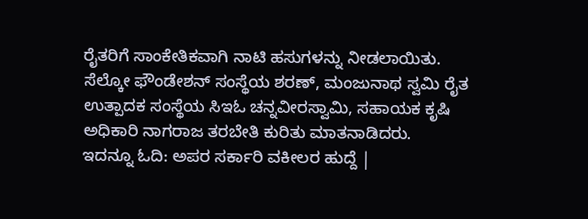ರೈತರಿಗೆ ಸಾಂಕೇತಿಕವಾಗಿ ನಾಟಿ ಹಸುಗಳನ್ನು ನೀಡಲಾಯಿತು.
ಸೆಲ್ಕೋ ಫೌಂಡೇಶನ್ ಸಂಸ್ಥೆಯ ಶರಣ್, ಮಂಜುನಾಥ ಸ್ವಮಿ ರೈತ ಉತ್ಪಾದಕ ಸಂಸ್ಥೆಯ ಸಿಇಓ ಚನ್ನವೀರಸ್ವಾಮಿ, ಸಹಾಯಕ ಕೃಷಿ ಅಧಿಕಾರಿ ನಾಗರಾಜ ತರಬೇತಿ ಕುರಿತು ಮಾತನಾಡಿದರು.
ಇದನ್ನೂ ಓದಿ: ಅಪರ ಸರ್ಕಾರಿ ವಕೀಲರ ಹುದ್ದೆ |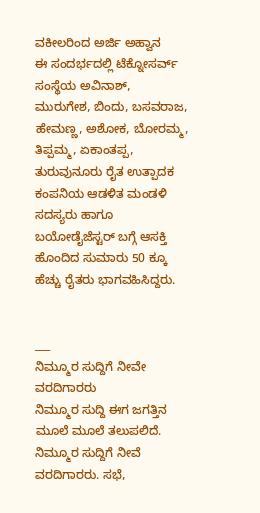ವಕೀಲರಿಂದ ಅರ್ಜಿ ಅಹ್ವಾನ
ಈ ಸಂದರ್ಭದಲ್ಲಿ ಟೆಕ್ನೋಸರ್ವ್ ಸಂಸ್ಥೆಯ ಅವಿನಾಶ್, ಮುರುಗೇಶ, ಬಿಂದು, ಬಸವರಾಜ, ಹೇಮಣ್ಣ, ಅಶೋಕ, ಬೋರಮ್ಮ, ತಿಪ್ಪಮ್ಮ, ಏಕಾಂತಪ್ಪ, ತುರುವುನೂರು ರೈತ ಉತ್ಪಾದಕ ಕಂಪನಿಯ ಆಡಳಿತ ಮಂಡಳಿ ಸದಸ್ಯರು ಹಾಗೂ ಬಯೋಡೈಜೆಸ್ಟರ್ ಬಗ್ಗೆ ಆಸಕ್ತಿ ಹೊಂದಿದ ಸುಮಾರು 50 ಕ್ಕೂ ಹೆಚ್ಚು ರೈತರು ಭಾಗವಹಿಸಿದ್ದರು.


___
ನಿಮ್ಮೂರ ಸುದ್ದಿಗೆ ನೀವೇ ವರದಿಗಾರರು
ನಿಮ್ಮೂರ ಸುದ್ದಿ ಈಗ ಜಗತ್ತಿನ ಮೂಲೆ ಮೂಲೆ ತಲುಪಲಿದೆ. ನಿಮ್ಮೂರ ಸುದ್ದಿಗೆ ನೀವೆ ವರದಿಗಾರರು. ಸಭೆ,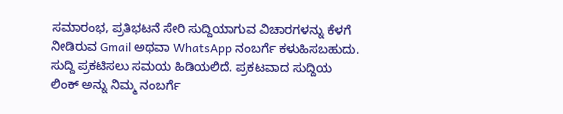ಸಮಾರಂಭ, ಪ್ರತಿಭಟನೆ ಸೇರಿ ಸುದ್ದಿಯಾಗುವ ವಿಚಾರಗಳನ್ನು ಕೆಳಗೆ ನೀಡಿರುವ Gmail ಅಥವಾ WhatsApp ನಂಬರ್ಗೆ ಕಳುಹಿಸಬಹುದು. ಸುದ್ದಿ ಪ್ರಕಟಿಸಲು ಸಮಯ ಹಿಡಿಯಲಿದೆ. ಪ್ರಕಟವಾದ ಸುದ್ದಿಯ ಲಿಂಕ್ ಅನ್ನು ನಿಮ್ಮ ನಂಬರ್ಗೆ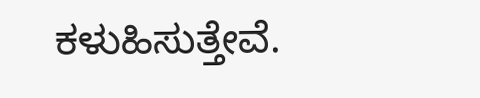ಕಳುಹಿಸುತ್ತೇವೆ.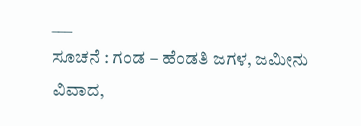___
ಸೂಚನೆ : ಗಂಡ – ಹೆಂಡತಿ ಜಗಳ, ಜಮೀನು ವಿವಾದ,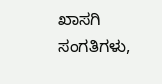ಖಾಸಗಿ ಸಂಗತಿಗಳು,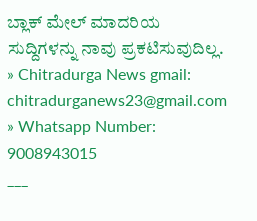ಬ್ಲಾಕ್ ಮೇಲ್ ಮಾದರಿಯ ಸುದ್ದಿಗಳನ್ನು ನಾವು ಪ್ರಕಟಿಸುವುದಿಲ್ಲ.
» Chitradurga News gmail: chitradurganews23@gmail.com
» Whatsapp Number: 9008943015
___